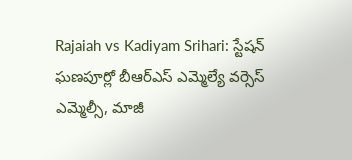Rajaiah vs Kadiyam Srihari: స్టేషన్ ఘణపూర్లో బీఆర్ఎస్ ఎమ్మెల్యే వర్సెస్ ఎమ్మెల్సీ, మాజీ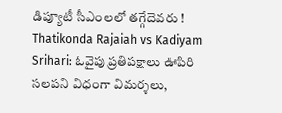డిప్యూటీ సీఎంలలో తగ్గేదెవరు !
Thatikonda Rajaiah vs Kadiyam Srihari: ఓవైపు ప్రతిపక్షాలు ఊపిరి సలపని విధంగా విమర్శలు,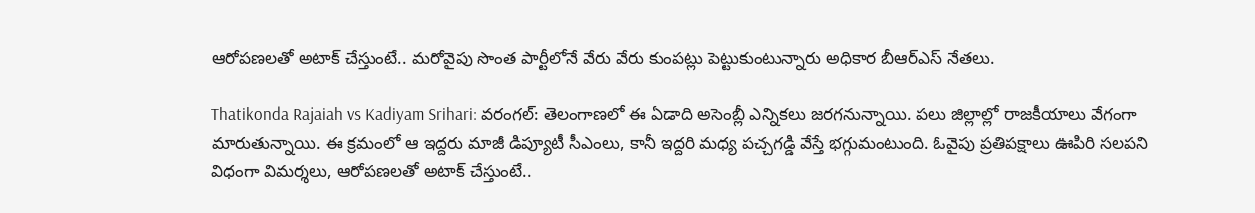ఆరోపణలతో అటాక్ చేస్తుంటే.. మరోవైపు సొంత పార్టీలోనే వేరు వేరు కుంపట్లు పెట్టుకుంటున్నారు అధికార బీఆర్ఎస్ నేతలు.

Thatikonda Rajaiah vs Kadiyam Srihari: వరంగల్: తెలంగాణలో ఈ ఏడాది అసెంబ్లీ ఎన్నికలు జరగనున్నాయి. పలు జిల్లాల్లో రాజకీయాలు వేగంగా మారుతున్నాయి. ఈ క్రమంలో ఆ ఇద్దరు మాజీ డిప్యూటీ సీఎంలు, కానీ ఇద్దరి మధ్య పచ్చగడ్డి వేస్తే భగ్గుమంటుంది. ఓవైపు ప్రతిపక్షాలు ఊపిరి సలపని విధంగా విమర్శలు, ఆరోపణలతో అటాక్ చేస్తుంటే..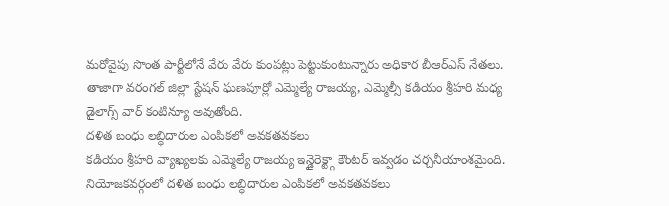మరోవైపు సొంత పార్టీలోనే వేరు వేరు కుంపట్లు పెట్టుకుంటున్నారు అధికార బీఆర్ఎస్ నేతలు. తాజాగా వరంగల్ జిల్లా స్టేషన్ ఘణపూర్లో ఎమ్మెల్యే రాజయ్య, ఎమ్మెల్సీ కడియం శ్రీహరి మధ్య డైలాగ్స్ వార్ కంటిన్యూ అవుతోంది.
దళిత బంధు లబ్ధిదారుల ఎంపికలో అవకతవకలు
కడియం శ్రీహరి వ్యాఖ్యలకు ఎమ్మెల్యే రాజయ్య ఇన్డైరెక్ట్గా కౌంటర్ ఇవ్వడం చర్చనీయాంశమైంది. నియోజకవర్గంలో దళిత బంధు లబ్ధిదారుల ఎంపికలో అవకతవకలు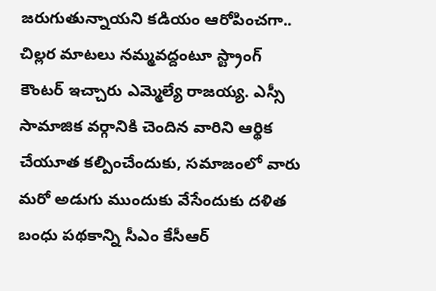జరుగుతున్నాయని కడియం ఆరోపించగా.. చిల్లర మాటలు నమ్మవద్దంటూ స్ట్రాంగ్ కౌంటర్ ఇచ్చారు ఎమ్మెల్యే రాజయ్య. ఎస్సీ సామాజిక వర్గానికి చెందిన వారిని ఆర్థిక చేయూత కల్పించేందుకు, సమాజంలో వారు మరో అడుగు ముందుకు వేసేందుకు దళిత బంధు పథకాన్ని సీఎం కేసీఆర్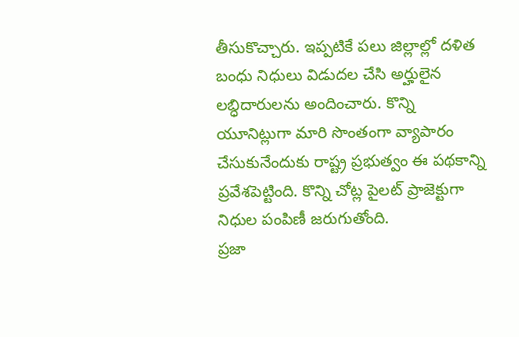తీసుకొచ్చారు. ఇప్పటికే పలు జిల్లాల్లో దళిత బంధు నిధులు విడుదల చేసి అర్హులైన లబ్ధిదారులను అందించారు. కొన్ని యూనిట్లుగా మారి సొంతంగా వ్యాపారం చేసుకునేందుకు రాష్ట్ర ప్రభుత్వం ఈ పథకాన్ని ప్రవేశపెట్టింది. కొన్ని చోట్ల పైలట్ ప్రాజెక్టుగా నిధుల పంపిణీ జరుగుతోంది.
ప్రజా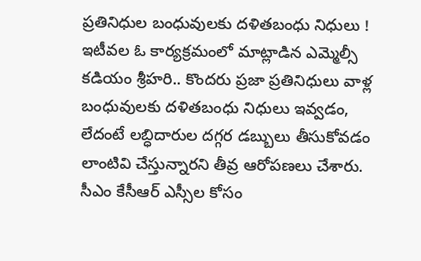ప్రతినిధుల బంధువులకు దళితబంధు నిధులు !
ఇటీవల ఓ కార్యక్రమంలో మాట్లాడిన ఎమ్మెల్సీ కడియం శ్రీహరి.. కొందరు ప్రజా ప్రతినిధులు వాళ్ల బంధువులకు దళితబంధు నిధులు ఇవ్వడం, లేదంటే లబ్ధిదారుల దగ్గర డబ్బులు తీసుకోవడం లాంటివి చేస్తున్నారని తీవ్ర ఆరోపణలు చేశారు. సీఎం కేసీఆర్ ఎస్సీల కోసం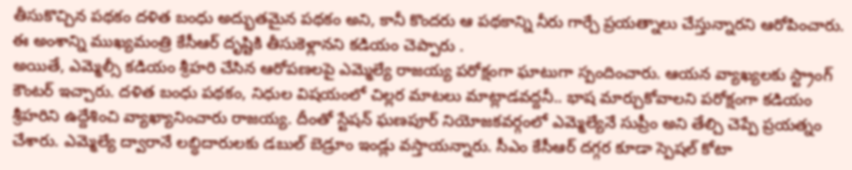తీసుకొచ్చిన పథకం దళిత బంధు అద్భుతమైన పథకం అని, కానీ కొందరు ఆ పథకాన్ని నీరు గార్చే ప్రయత్నాలు చేస్తున్నారని ఆరోపించారు. ఈ అంశాన్ని ముఖ్యమంత్రి కేసీఆర్ దృష్టికి తీసుకెళ్లానని కడియం చెప్పారు .
అయితే, ఎమ్మెల్సీ కడియం శ్రీహరి చేసిన ఆరోపణలపై ఎమ్మెల్యే రాజయ్య పరోక్షంగా ఘాటుగా స్పందించారు. ఆయన వ్యాఖ్యలకు స్ట్రాంగ్ కౌంటర్ ఇచ్చారు. దళిత బంధు పథకం, నిధుల విషయంలో చిల్లర మాటలు మాట్లాడవద్దనీ.. భాష మార్చుకోవాలని పరోక్షంగా కడియం శ్రీహరిని ఉద్దేశించి వ్యాఖ్యానించారు రాజయ్య. దీంతో స్టేషన్ ఘణపూర్ నియోజకవర్గంలో ఎమ్మెల్యేనే సుప్రీం అని తేల్చి చెప్పే ప్రయత్నం చేశారు. ఎమ్మెల్యే ద్వారానే లబ్ధిదారులకు డబుల్ బెడ్రూం ఇండ్లు వస్తాయన్నారు. సీఎం కేసీఆర్ దగ్గర కూడా స్పెషల్ కోటా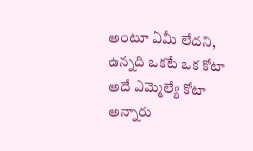అంటూ ఏమీ లేదని, ఉన్నది ఒకటే ఒక కోటా అదే ఎమ్మెల్యే కోటా అన్నారు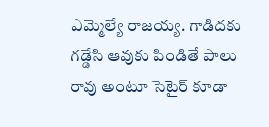ఎమ్మెల్యే రాజయ్య. గాడిదకు గడ్డేసి ఆవుకు పిండితే పాలు రావు అంటూ సెటైర్ కూడా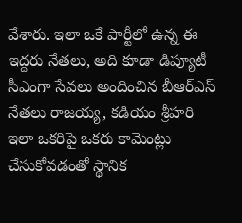వేశారు. ఇలా ఒకే పార్టీలో ఉన్న ఈ ఇద్దరు నేతలు, అది కూడా డిప్యూటీ సీఎంగా సేవలు అందించిన బీఆర్ఎస్ నేతలు రాజయ్య, కడియం శ్రీహరి ఇలా ఒకరిపై ఒకరు కామెంట్లు చేసుకోవడంతో స్థానిక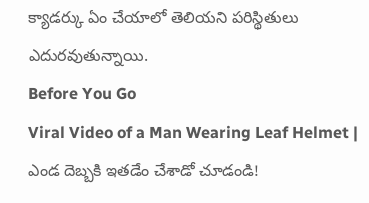క్యాడర్కు ఏం చేయాలో తెలియని పరిస్థితులు ఎదురవుతున్నాయి.
Before You Go
Viral Video of a Man Wearing Leaf Helmet | ఎండ దెబ్బకి ఇతడేం చేశాడో చూడండి!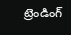ట్రెండింగ్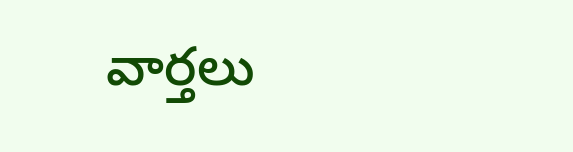వార్తలు